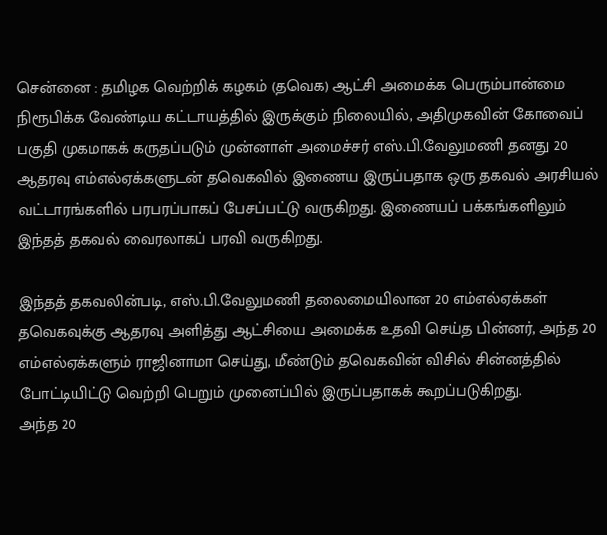சென்னை : தமிழக வெற்றிக் கழகம் (தவெக) ஆட்சி அமைக்க பெரும்பான்மை நிரூபிக்க வேண்டிய கட்டாயத்தில் இருக்கும் நிலையில், அதிமுகவின் கோவைப் பகுதி முகமாகக் கருதப்படும் முன்னாள் அமைச்சர் எஸ்.பி.வேலுமணி தனது 20 ஆதரவு எம்எல்ஏக்களுடன் தவெகவில் இணைய இருப்பதாக ஒரு தகவல் அரசியல் வட்டாரங்களில் பரபரப்பாகப் பேசப்பட்டு வருகிறது. இணையப் பக்கங்களிலும் இந்தத் தகவல் வைரலாகப் பரவி வருகிறது.

இந்தத் தகவலின்படி, எஸ்.பி.வேலுமணி தலைமையிலான 20 எம்எல்ஏக்கள் தவெகவுக்கு ஆதரவு அளித்து ஆட்சியை அமைக்க உதவி செய்த பின்னர், அந்த 20 எம்எல்ஏக்களும் ராஜினாமா செய்து, மீண்டும் தவெகவின் விசில் சின்னத்தில் போட்டியிட்டு வெற்றி பெறும் முனைப்பில் இருப்பதாகக் கூறப்படுகிறது.
அந்த 20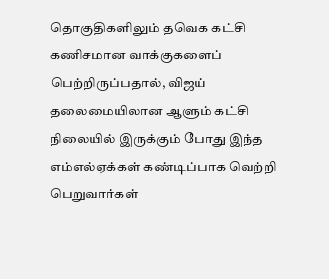தொகுதிகளிலும் தவெக கட்சி கணிசமான வாக்குகளைப் பெற்றிருப்பதால், விஜய் தலைமையிலான ஆளும் கட்சி நிலையில் இருக்கும் போது இந்த எம்எல்ஏக்கள் கண்டிப்பாக வெற்றி பெறுவார்கள்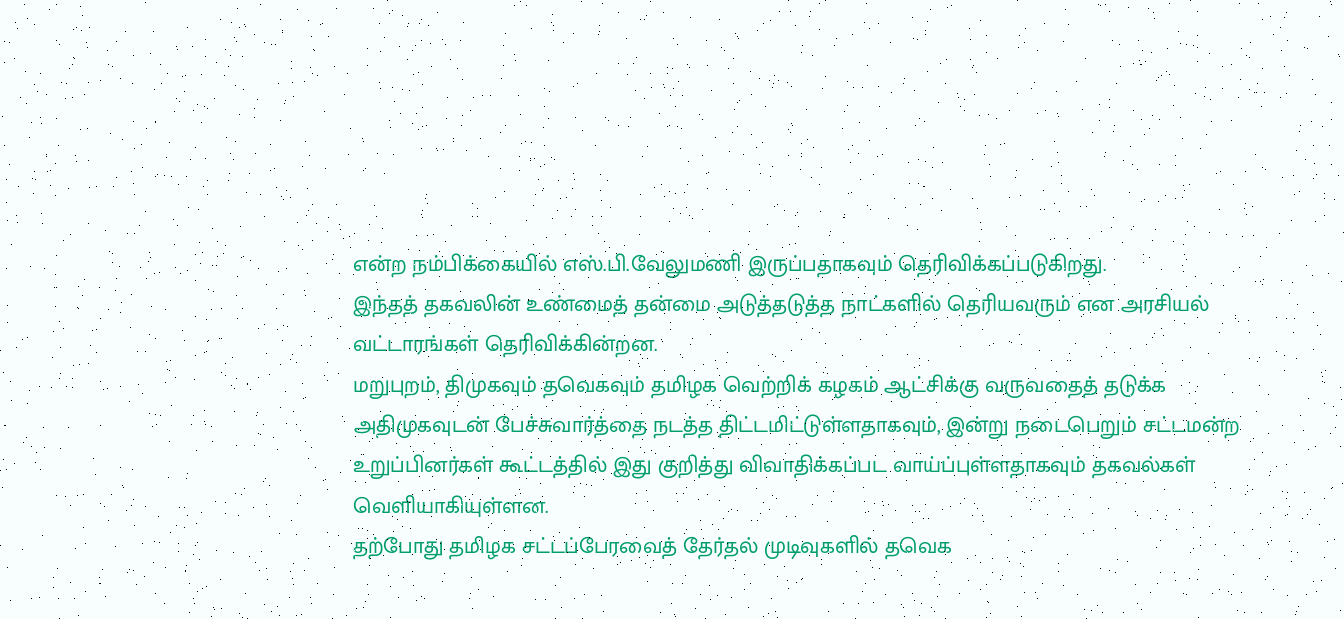என்ற நம்பிக்கையில் எஸ்.பி.வேலுமணி இருப்பதாகவும் தெரிவிக்கப்படுகிறது.
இந்தத் தகவலின் உண்மைத் தன்மை அடுத்தடுத்த நாட்களில் தெரியவரும் என அரசியல் வட்டாரங்கள் தெரிவிக்கின்றன.
மறுபுறம், திமுகவும் தவெகவும் தமிழக வெற்றிக் கழகம் ஆட்சிக்கு வருவதைத் தடுக்க அதிமுகவுடன் பேச்சுவார்த்தை நடத்த திட்டமிட்டுள்ளதாகவும், இன்று நடைபெறும் சட்டமன்ற உறுப்பினர்கள் கூட்டத்தில் இது குறித்து விவாதிக்கப்பட வாய்ப்புள்ளதாகவும் தகவல்கள் வெளியாகியுள்ளன.
தற்போது தமிழக சட்டப்பேரவைத் தேர்தல் முடிவுகளில் தவெக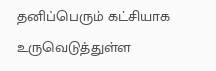தனிப்பெரும் கட்சியாக உருவெடுத்துள்ள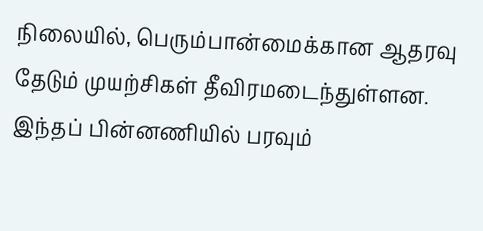நிலையில், பெரும்பான்மைக்கான ஆதரவு தேடும் முயற்சிகள் தீவிரமடைந்துள்ளன.
இந்தப் பின்னணியில் பரவும்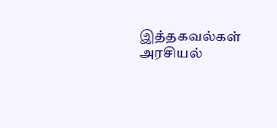இத்தகவல்கள் அரசியல்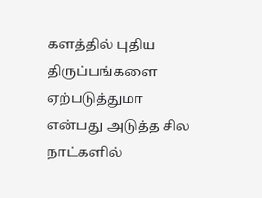களத்தில் புதிய திருப்பங்களை ஏற்படுத்துமா என்பது அடுத்த சில நாட்களில்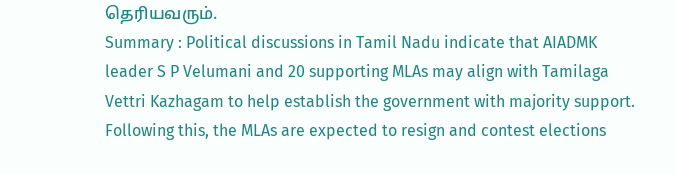தெரியவரும்.
Summary : Political discussions in Tamil Nadu indicate that AIADMK leader S P Velumani and 20 supporting MLAs may align with Tamilaga Vettri Kazhagam to help establish the government with majority support. Following this, the MLAs are expected to resign and contest elections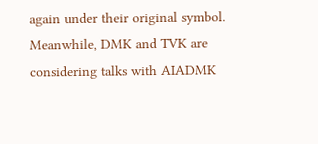again under their original symbol. Meanwhile, DMK and TVK are considering talks with AIADMK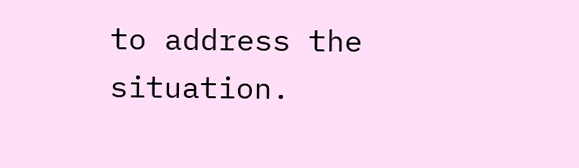to address the situation.